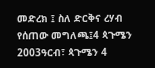መድረክ ፤ ስለ ድርቅና ረሃብ የሰጠው መግለጫ፤4 ጳጉሜን 2003ዓርብ፣ ጳጉሜን 4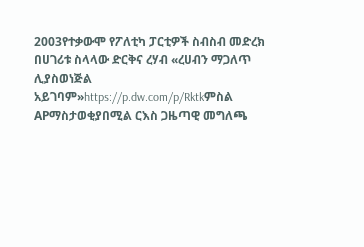2003የተቃውሞ የፖለቲካ ፓርቲዎች ስብስብ መድረክ በሀገሪቱ ስላላው ድርቅና ረሃብ «ረሀብን ማጋለጥ ሊያስወነጅል አይገባም»https://p.dw.com/p/Rktkምስል APማስታወቂያበሚል ርእስ ጋዜጣዊ መግለጫ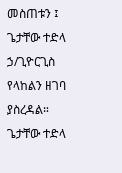መስጠቱን ፤ ጌታቸው ተድላ ኃ/ጊዮርጊስ የላከልን ዘገባ ያስረዳል። ጌታቸው ተድላ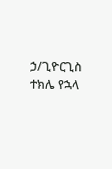ኃ/ጊዮርጊስ ተክሌ የኋላ